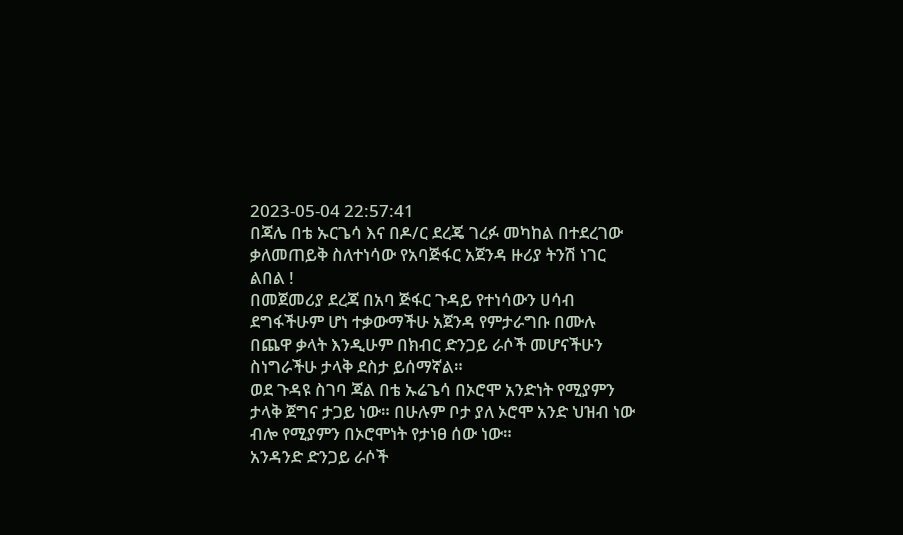2023-05-04 22:57:41
በጃሌ በቴ ኡርጌሳ እና በዶ/ር ደረጄ ገረፉ መካከል በተደረገው ቃለመጠይቅ ስለተነሳው የአባጅፋር አጀንዳ ዙሪያ ትንሽ ነገር ልበል !
በመጀመሪያ ደረጃ በአባ ጅፋር ጉዳይ የተነሳውን ሀሳብ ደግፋችሁም ሆነ ተቃውማችሁ አጀንዳ የምታራግቡ በሙሉ በጨዋ ቃላት እንዲሁም በክብር ድንጋይ ራሶች መሆናችሁን ስነግራችሁ ታላቅ ደስታ ይሰማኛል።
ወደ ጉዳዩ ስገባ ጃል በቴ ኡሬጌሳ በኦሮሞ አንድነት የሚያምን ታላቅ ጀግና ታጋይ ነው። በሁሉም ቦታ ያለ ኦሮሞ አንድ ህዝብ ነው ብሎ የሚያምን በኦሮሞነት የታነፀ ሰው ነው።
አንዳንድ ድንጋይ ራሶች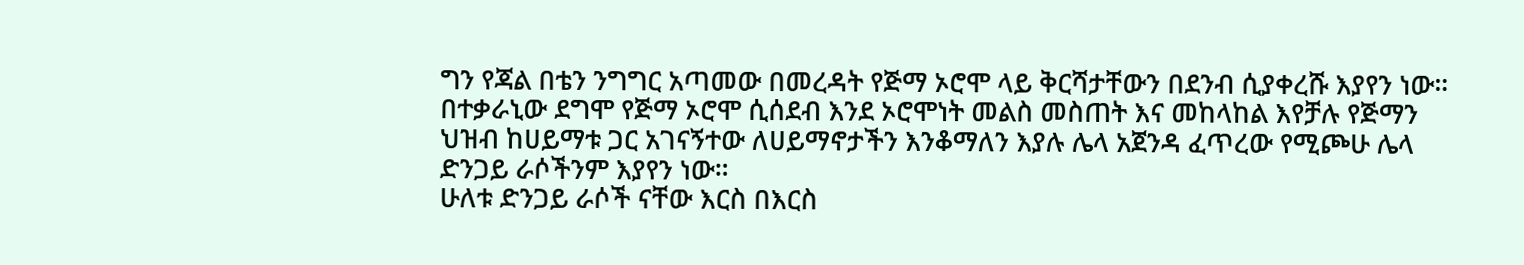ግን የጃል በቴን ንግግር አጣመው በመረዳት የጅማ ኦሮሞ ላይ ቅርሻታቸውን በደንብ ሲያቀረሹ እያየን ነው። በተቃራኒው ደግሞ የጅማ ኦሮሞ ሲሰደብ እንደ ኦሮሞነት መልስ መስጠት እና መከላከል እየቻሉ የጅማን ህዝብ ከሀይማቱ ጋር አገናኝተው ለሀይማኖታችን እንቆማለን እያሉ ሌላ አጀንዳ ፈጥረው የሚጮሁ ሌላ ድንጋይ ራሶችንም እያየን ነው።
ሁለቱ ድንጋይ ራሶች ናቸው እርስ በእርስ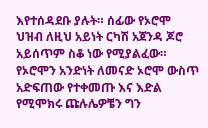እየተሰዳደቡ ያሉት። ሰፊው የኦሮሞ ህዝብ ለዚህ አይነት ርካሽ አጀንዳ ጆሮ አይሰጥም ስቆ ነው የሚያልፈው። የኦሮሞን አንድነት ለመናድ ኦሮሞ ውስጥ አድፍጠው የተቀመጡ እና እድል የሚሞክሩ ጩሉሌዎቼን ግን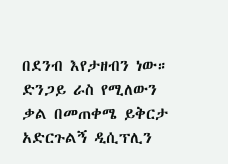በደንብ እየታዘብን ነው።
ድንጋይ ራስ የሚለውን ቃል በመጠቀሜ ይቅርታ አድርጉልኝ ዲሲፕሊን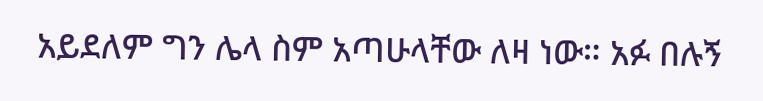አይደለም ግን ሌላ ስም አጣሁላቸው ለዛ ነው። አፉ በሉኝ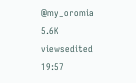@my_oromia
5.6K viewsedited 19:57